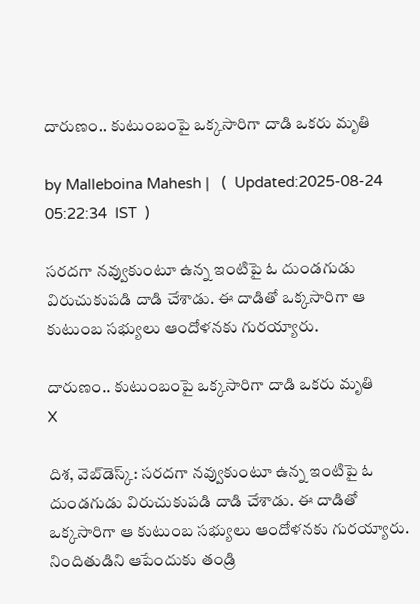దారుణం.. కుటుంబంపై ఒక్కసారిగా దాడి ఒకరు మృతి

by Malleboina Mahesh |   (  Updated:2025-08-24 05:22:34  IST  )

సరదగా నవ్వుకుంటూ ఉన్న ఇంటిపై ఓ దుండగుడు విరుచుకుపడి దాడి చేశాడు. ఈ దాడితో ఒక్కసారిగా ఆ కుటుంబ సభ్యులు ఆందోళనకు గురయ్యారు.

దారుణం.. కుటుంబంపై ఒక్కసారిగా దాడి ఒకరు మృతి
X

దిశ, వెబ్‌డెస్క్: సరదగా నవ్వుకుంటూ ఉన్న ఇంటిపై ఓ దుండగుడు విరుచుకుపడి దాడి చేశాడు. ఈ దాడితో ఒక్కసారిగా ఆ కుటుంబ సభ్యులు ఆందోళనకు గురయ్యారు. నిందితుడిని ఆపేందుకు తండ్రి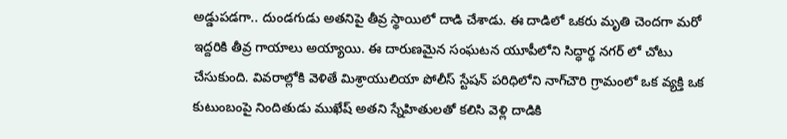అడ్డుపడగా.. దుండగుడు అతనిపై తీవ్ర స్థాయిలో దాడి చేశాడు. ఈ దాడిలో ఒకరు మృతి చెందగా మరో ఇద్దరికి తీవ్ర గాయాలు అయ్యాయి. ఈ దారుణమైన సంఘటన యూపీలోని సిద్ధార్థ నగర్ లో చోటు చేసుకుంది. వివరాల్లోకి వెళితే మిశ్రాయులియా పోలీస్ స్టేషన్ పరిధిలోని నాగ్‌చౌరి గ్రామంలో ఒక వ్యక్తి ఒక కుటుంబంపై నిందితుడు ముఖేష్ అతని స్నేహితులతో కలిసి వెళ్లి దాడికి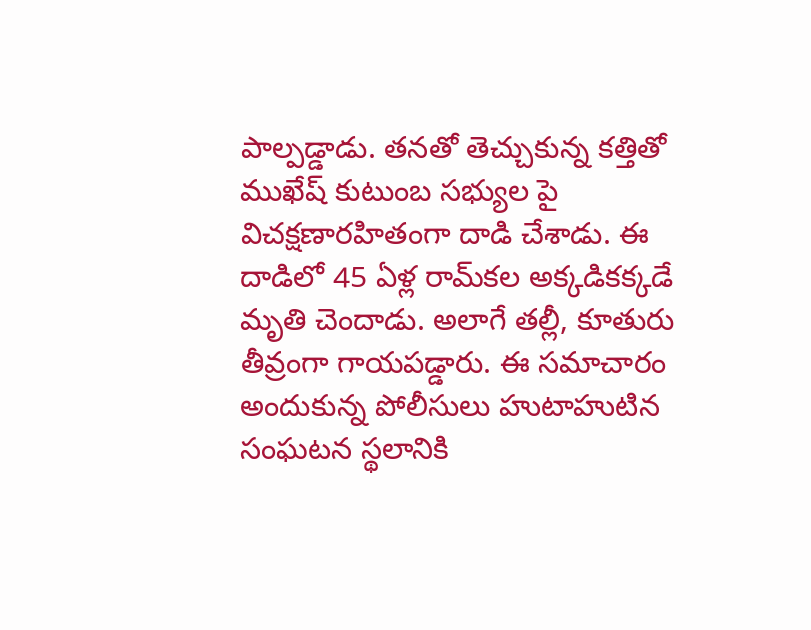పాల్పడ్డాడు. తనతో తెచ్చుకున్న కత్తితో ముఖేష్ కుటుంబ సభ్యుల పై విచక్షణారహితంగా దాడి చేశాడు. ఈ దాడిలో 45 ఏళ్ల రామ్‌కల అక్కడికక్కడే మృతి చెందాడు. అలాగే తల్లీ, కూతురు తీవ్రంగా గాయపడ్డారు. ఈ సమాచారం అందుకున్న పోలీసులు హుటాహుటిన సంఘటన స్థలానికి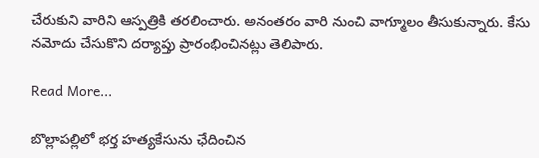చేరుకుని వారిని ఆస్పత్రికి తరలించారు. అనంతరం వారి నుంచి వాగ్మూలం తీసుకున్నారు. కేసు నమోదు చేసుకొని దర్యాప్తు ప్రారంభించినట్లు తెలిపారు.

Read More...

బొల్లాపల్లిలో భర్త హత్యకేసును ఛేదించిన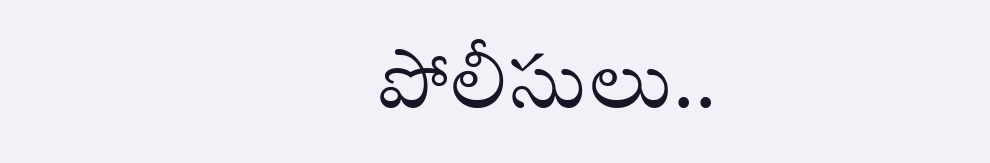పోలీసులు..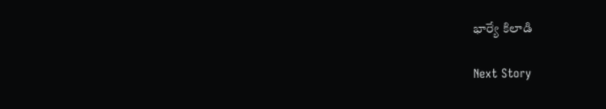భార్యే కిలాడి

Next Story